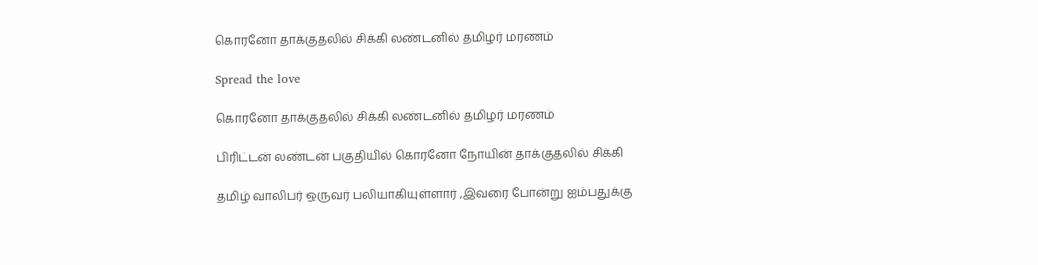கொரனோ தாக்குதலில் சிக்கி லண்டனில் தமிழர் மரணம்

Spread the love

கொரனோ தாக்குதலில் சிக்கி லண்டனில் தமிழர் மரணம்

பிரிட்டன் லண்டன் பகுதியில் கொரனோ நோயின் தாக்குதலில் சிக்கி

தமிழ் வாலிபர் ஒருவர் பலியாகியுள்ளார் ,இவரை போன்று ஐம்பதுக்கு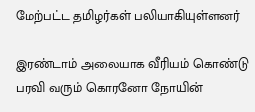மேற்பட்ட தமிழர்கள் பலியாகியுள்ளனர்

இரண்டாம் அலையாக வீரியம் கொண்டு பரவி வரும் கொரனோ நோயின்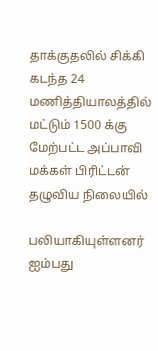தாக்குதலில் சிக்கி கடந்த 24 மணித்தியாலத்தில் மட்டும் 1500 க்கு மேற்பட்ட அப்பாவி மக்கள் பிரிட்டன் தழுவிய நிலையில்

பலியாகியுள்ளனர்
ஐம்பது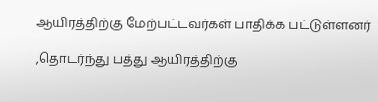ஆயிரத்திற்கு மேற்பட்டவர்கள் பாதிக்க பட்டுள்ளனர்

,தொடர்ந்து பத்து ஆயிரத்திற்கு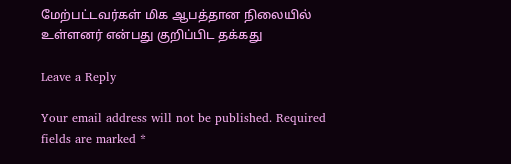மேற்பட்டவர்கள் மிக ஆபத்தான நிலையில் உள்ளனர் என்பது குறிப்பிட தக்கது

Leave a Reply

Your email address will not be published. Required fields are marked *